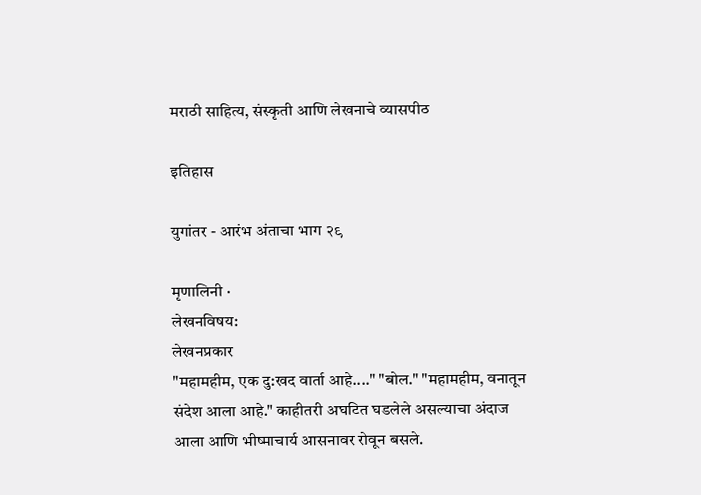मराठी साहित्य, संस्कृती आणि लेखनाचे व्यासपीठ

इतिहास

युगांतर - आरंभ अंताचा भाग २९

मृणालिनी ·
लेखनविषय:
लेखनप्रकार
"महामहीम, एक दु:खद वार्ता आहे...." "बोल." "महामहीम, वनातून संदेश आला आहे." काहीतरी अघटित घडलेले असल्याचा अंदाज आला आणि भीष्माचार्य आसनावर रोवून बसले.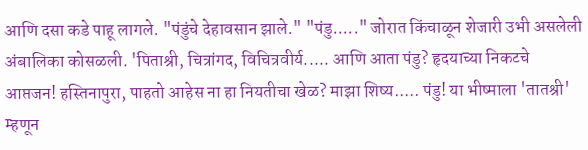आणि दसा कडे पाहू लागले. "पंडुंचे देहावसान झाले." "पंडु....." जोरात किंचाळून शेजारी उभी असलेली अंबालिका कोसळली. 'पिताश्री, चित्रांगद, विचित्रवीर्य..... आणि आता पंडु? हृदयाच्या निकटचे आप्तजन! हस्तिनापुरा, पाहतो आहेस ना हा नियतीचा खेळ? माझा शिष्य..... पंडु! या भीष्माला 'तातश्री' म्हणून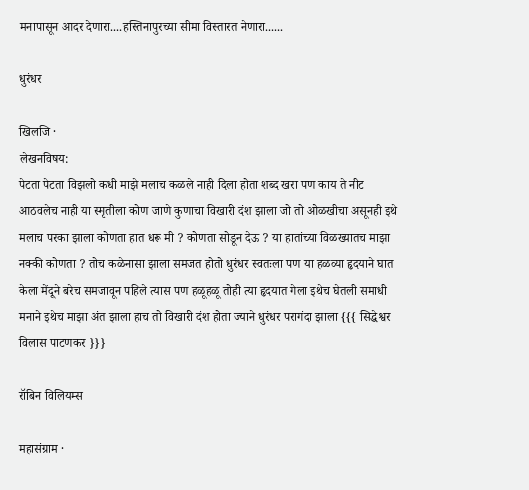मनापासून आदर देणारा....हस्तिनापुरच्या सीमा विस्तारत नेणारा......

धुरंधर

खिलजि ·
लेखनविषय:
पेटता पेटता विझलो कधी माझे मलाच कळले नाही दिला होता शब्द खरा पण काय ते नीट आठवलेच नाही या स्मृतीला कोण जाणे कुणाचा विखारी दंश झाला जो तो ओळखीचा असूनही इथे मलाच परका झाला कोणता हात धरू मी ? कोणता सोडून देऊ ? या हातांच्या विळख्यातच माझा नक्की कोणता ? तोच कळेनासा झाला समजत होतो धुरंधर स्वतःला पण या हळव्या हृदयाने घात केला मेंदूने बरेच समजावून पहिले त्यास पण हळूहळू तोही त्या हृदयात गेला इथेच घेतली समाधी मनाने इथेच माझा अंत झाला हाच तो विखारी दंश होता ज्याने धुरंधर परागंदा झाला {{{ सिद्धेश्वर विलास पाटणकर }}}

रॉबिन विलियम्स

महासंग्राम ·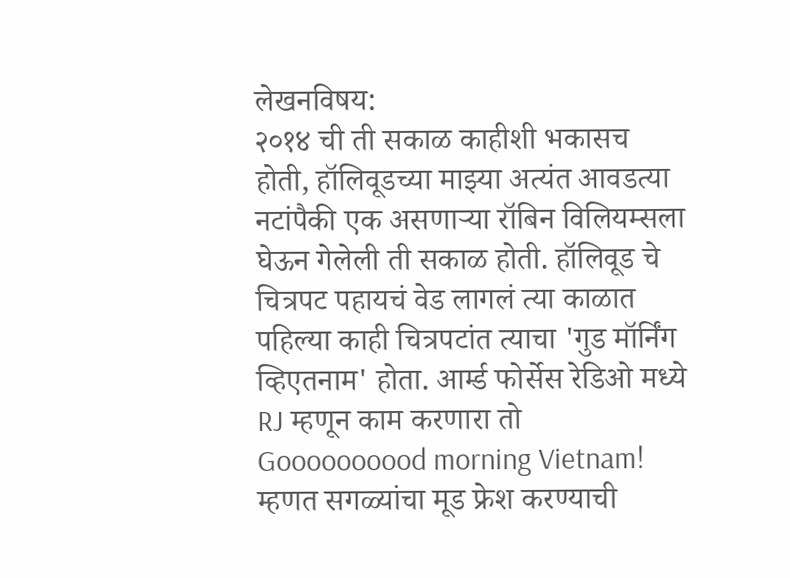लेखनविषय:
२०१४ ची ती सकाळ काहीशी भकासच होती, हॉलिवूडच्या माझ्या अत्यंत आवडत्या नटांपैकी एक असणाऱ्या रॉबिन विलियम्सला घेऊन गेलेली ती सकाळ होती. हॉलिवूड चे चित्रपट पहायचं वेड लागलं त्या काळात पहिल्या काही चित्रपटांत त्याचा 'गुड मॉर्निंग व्हिएतनाम' होता. आर्म्ड फोर्सेस रेडिओ मध्ये RJ म्हणून काम करणारा तो Goooooooood morning Vietnam! म्हणत सगळ्यांचा मूड फ्रेश करण्याची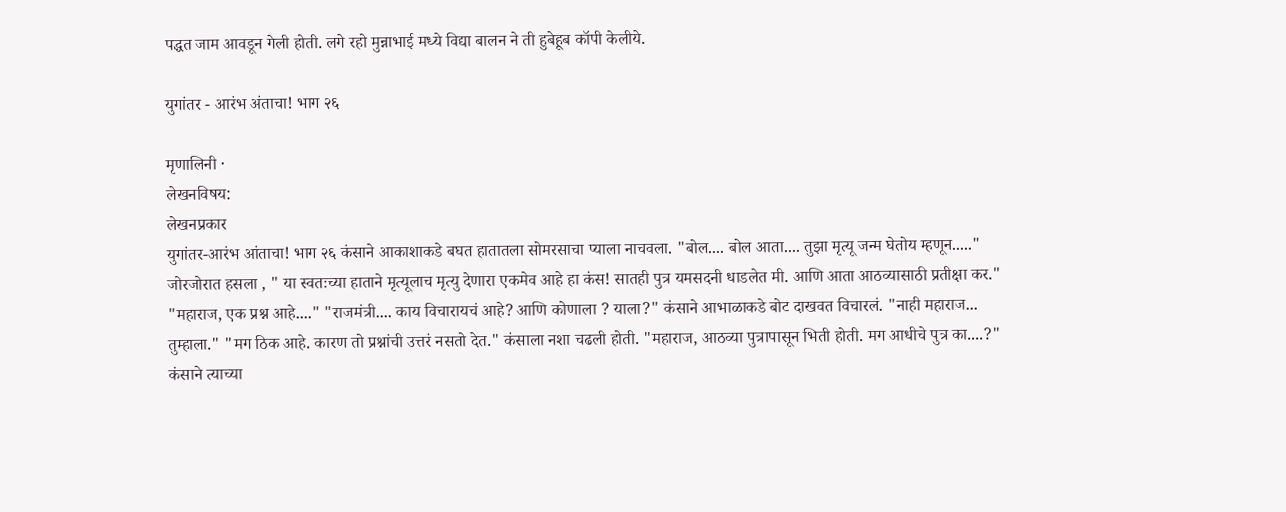पद्धत जाम आवडून गेली होती. लगे रहो मुन्नाभाई मध्ये विद्या बालन ने ती हुबेहूब कॉपी केलीये.

युगांतर - आरंभ अंताचा! भाग २६

मृणालिनी ·
लेखनविषय:
लेखनप्रकार
युगांतर-आरंभ आंताचा! भाग २६ कंसाने आकाशाकडे बघत हातातला सोमरसाचा प्याला नाचवला. "बोल.... बोल आता.... तुझा मृत्यू जन्म घेतोय म्हणून....." जोरजोरात हसला , " या स्वतःच्या हाताने मृत्यूलाच मृत्यु देणारा एकमेव आहे हा कंस! सातही पुत्र यमसदनी धाडलेत मी. आणि आता आठव्यासाठी प्रतीक्षा कर." "महाराज, एक प्रश्न आहे...." "राजमंत्री.... काय विचारायचं आहे? आणि कोणाला ? याला?" कंसाने आभाळाकडे बोट दाखवत विचारलं. "नाही महाराज... तुम्हाला." "मग ठिक आहे. कारण तो प्रश्नांची उत्तरं नसतो देत." कंसाला नशा चढली होती. "महाराज, आठव्या पुत्रापासून भिती होती. मग आधीचे पुत्र का....?" कंसाने त्याच्या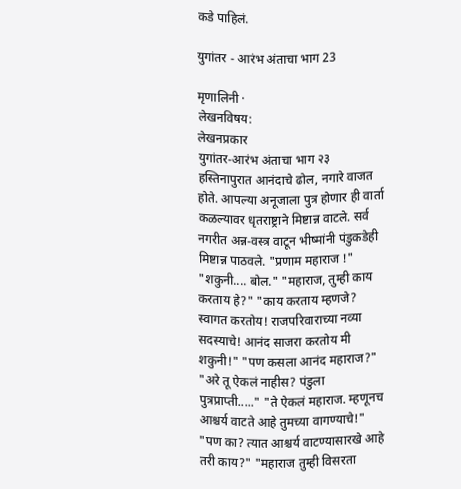कडे पाहिलं.

युगांतर - आरंभ अंताचा भाग 23

मृणालिनी ·
लेखनविषय:
लेखनप्रकार
युगांतर-आरंभ अंताचा भाग २३ हस्तिनापुरात आनंदाचे ढोल, नगारे वाजत होते. आपल्या अनूजाला पुत्र होणार ही वार्ता कळल्यावर धृतराष्ट्राने मिष्टान्न वाटले. सर्व नगरीत अन्न-वस्त्र वाटून भीष्मांनी पंडुकडेही मिष्टान्न पाठवले. "प्रणाम महाराज !" "शकुनी.... बोल." "महाराज, तुम्ही काय करताय हे?" "काय करताय म्हणजे? स्वागत करतोय! राजपरिवाराच्या नव्या सदस्याचे! आनंद साजरा करतोय मी शकुनी!" "पण कसला आनंद महाराज?" "अरे तू ऐकलं नाहीस? पंडुला पुत्रप्राप्ती....." "ते ऐकलं महाराज. म्हणूनच आश्चर्य वाटते आहे तुमच्या वागण्याचे!" "पण का? त्यात आश्चर्य वाटण्यासारखे आहे तरी काय?" "महाराज तुम्ही विसरता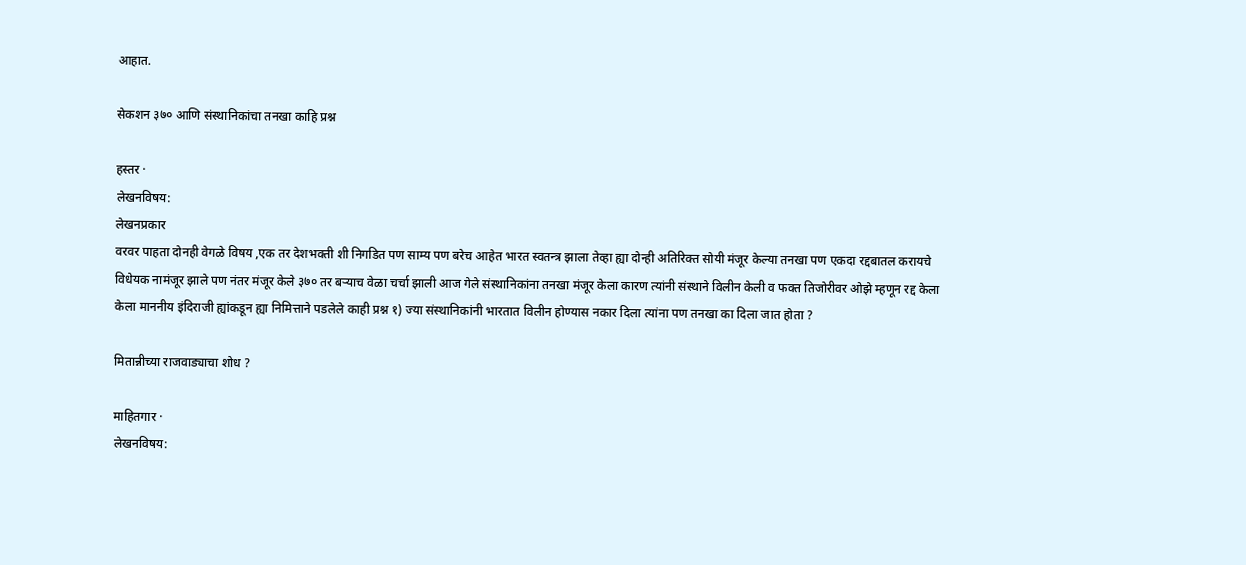आहात.

सेकशन ३७० आणि संस्थानिकांचा तनखा काहि प्रश्न

हस्तर ·
लेखनविषय:
लेखनप्रकार
वरवर पाहता दोनही वेगळे विषय ,एक तर देशभक्ती शी निगडित पण साम्य पण बरेच आहेत भारत स्वतन्त्र झाला तेव्हा ह्या दोन्ही अतिरिक्त सोयी मंजूर केल्या तनखा पण एकदा रद्दबातल करायचे विधेयक नामंजूर झाले पण नंतर मंजूर केले ३७० तर बऱ्याच वेळा चर्चा झाली आज गेले संस्थानिकांना तनखा मंजूर केला कारण त्यांनी संस्थाने विलीन केली व फक्त तिजोरीवर ओझे म्हणून रद्द केला केला माननीय इंदिराजी ह्यांकडून ह्या निमित्ताने पडलेले काही प्रश्न १) ज्या संस्थानिकांनी भारतात विलीन होण्यास नकार दिला त्यांना पण तनखा का दिला जात होता ?

मितान्नीच्या राजवाड्याचा शोध ?

माहितगार ·
लेखनविषय: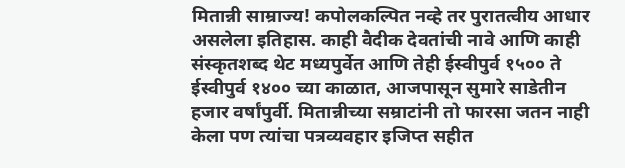मितान्नी साम्राज्य! कपोलकल्पित नव्हे तर पुरातत्वीय आधार असलेला इतिहास. काही वैदीक देवतांची नावे आणि काही संस्कृतशब्द थेट मध्यपुर्वेत आणि तेही ईस्वीपुर्व १५०० ते ईस्वीपुर्व १४०० च्या काळात, आजपासून सुमारे साडेतीन हजार वर्षांपुर्वी. मितान्नीच्या सम्राटांनी तो फारसा जतन नाही केला पण त्यांचा पत्रव्यवहार इजिप्त सहीत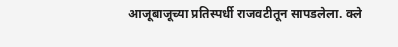आजूबाजूच्या प्रतिस्पर्धी राजवटीतून सापडलेला. क्ले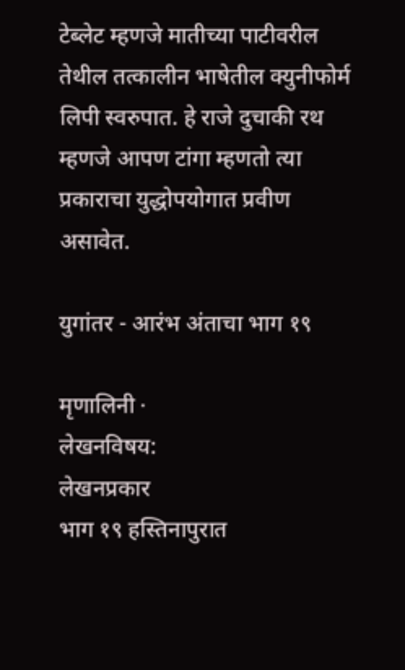टेब्लेट म्हणजे मातीच्या पाटीवरील तेथील तत्कालीन भाषेतील क्युनीफोर्म लिपी स्वरुपात. हे राजे दुचाकी रथ म्हणजे आपण टांगा म्हणतो त्या प्रकाराचा युद्धोपयोगात प्रवीण असावेत.

युगांतर - आरंभ अंताचा भाग १९

मृणालिनी ·
लेखनविषय:
लेखनप्रकार
भाग १९ हस्तिनापुरात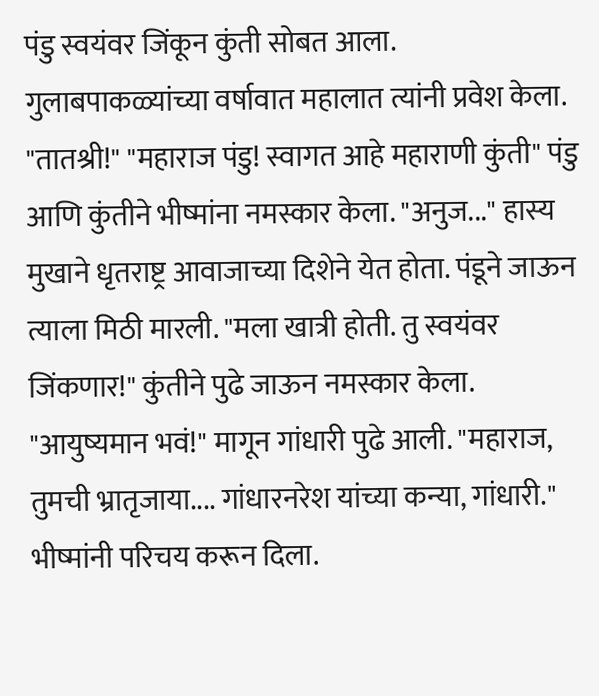पंडु स्वयंवर जिंकून कुंती सोबत आला. गुलाबपाकळ्यांच्या वर्षावात महालात त्यांनी प्रवेश केला. "तातश्री!" "महाराज पंडु! स्वागत आहे महाराणी कुंती" पंडु आणि कुंतीने भीष्मांना नमस्कार केला. "अनुज..." हास्य मुखाने धृतराष्ट्र आवाजाच्या दिशेने येत होता. पंडूने जाऊन त्याला मिठी मारली. "मला खात्री होती. तु स्वयंवर जिंकणार!" कुंतीने पुढे जाऊन नमस्कार केला. "आयुष्यमान भवं!" मागून गांधारी पुढे आली. "महाराज, तुमची भ्रातृजाया.... गांधारनरेश यांच्या कन्या, गांधारी." भीष्मांनी परिचय करून दिला.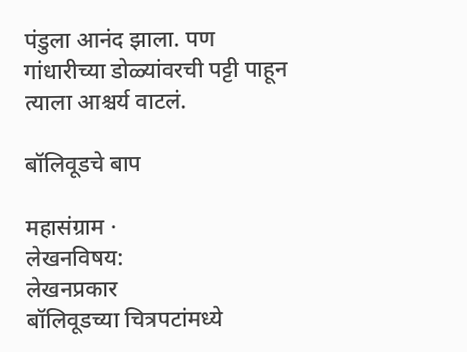पंडुला आनंद झाला. पण गांधारीच्या डोळ्यांवरची पट्टी पाहून त्याला आश्चर्य वाटलं.

बॉलिवूडचे बाप

महासंग्राम ·
लेखनविषय:
लेखनप्रकार
बॉलिवूडच्या चित्रपटांमध्ये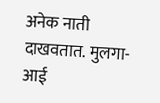अनेक नाती दाखवतात. मुलगा-आई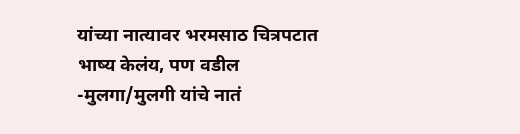यांच्या नात्यावर भरमसाठ चित्रपटात भाष्य केलंय, पण वडील -मुलगा/मुलगी यांचे नातं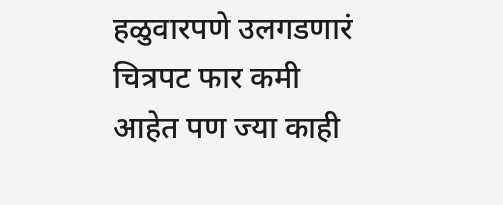हळुवारपणे उलगडणारं चित्रपट फार कमी आहेत पण ज्या काही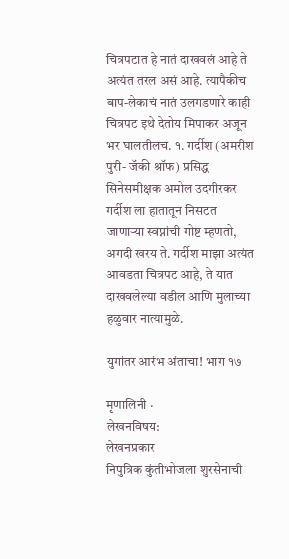चित्रपटात हे नातं दाखवलं आहे ते अत्यंत तरल असं आहे. त्यापैकीच बाप-लेकाचं नातं उलगडणारे काही चित्रपट इथे देतोय मिपाकर अजून भर घालतीलच. १. गर्दीश (अमरीश पुरी- जॅकी श्रॉफ) प्रसिद्ध सिनेसमीक्षक अमोल उदगीरकर गर्दीश ला हातातून निसटत जाणाऱ्या स्वप्नांची गोष्ट म्हणतो, अगदी खरय ते. गर्दीश माझा अत्यंत आवडता चित्रपट आहे, ते यात दाखवलेल्या वडील आणि मुलाच्या हळुवार नात्यामुळे.

युगांतर आरंभ अंताचा! भाग १७

मृणालिनी ·
लेखनविषय:
लेखनप्रकार
निपुत्रिक कुंतीभोजला शुरसेनाची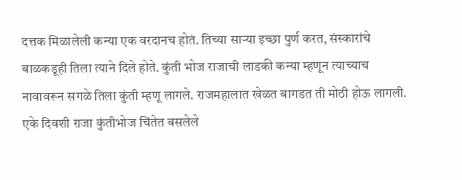दत्तक मिळालेली कन्या एक वरदानच होतं. तिच्या साऱ्या इच्छा पुर्ण करत, संस्कारांचे बाळकडूही तिला त्याने दिले होते. कुंती भोज राजाची लाडकी कन्या म्हणून त्याच्याच नावावरून सगळे तिला कुंती म्हणू लागले. राजमहालात खेळत बागडत ती मोठी होऊ लागली. एके दिवशी राजा कुंतीभोज चिंतेत बसलेले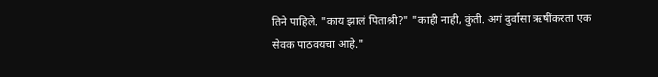तिने पाहिले. "काय झालं पिताश्री?" "काही नाही, कुंती. अगं दुर्वासा ऋषींकरता एक सेवक पाठवयचा आहे."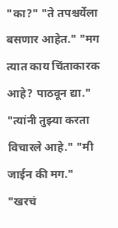"का?" "ते तपश्चर्येला बसणार आहेत." "मग त्यात काय चिंताकारक आहे? पाठवून द्या." "त्यांनी तुझ्या करता विचारले आहे." "मी जाईन की मग." "खरचं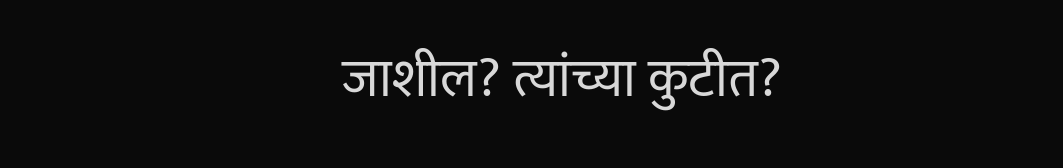जाशील? त्यांच्या कुटीत?